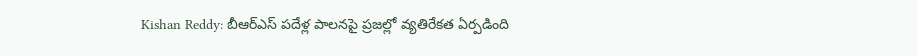Kishan Reddy: బీఆర్ఎస్ పదేళ్ల పాలనపై ప్రజల్లో వ్యతిరేకత ఏర్పడింది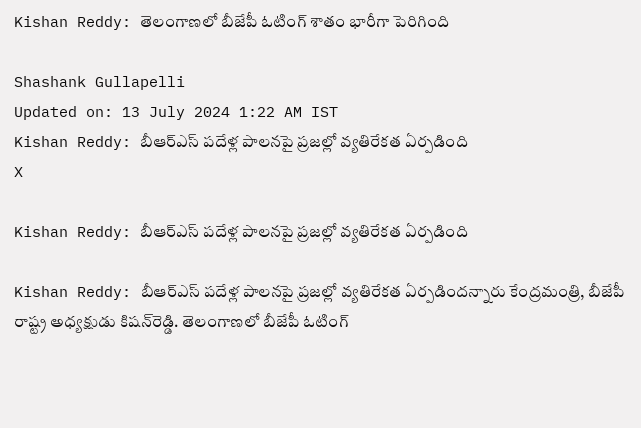Kishan Reddy: తెలంగాణలో బీజేపీ ఓటింగ్ శాతం భారీగా పెరిగింది

Shashank Gullapelli
Updated on: 13 July 2024 1:22 AM IST
Kishan Reddy: బీఆర్ఎస్ పదేళ్ల పాలనపై ప్రజల్లో వ్యతిరేకత ఏర్పడింది
X

Kishan Reddy: బీఆర్ఎస్ పదేళ్ల పాలనపై ప్రజల్లో వ్యతిరేకత ఏర్పడింది

Kishan Reddy: బీఆర్ఎస్ పదేళ్ల పాలనపై ప్రజల్లో వ్యతిరేకత ఏర్పడిందన్నారు కేంద్రమంత్రి, బీజేపీ రాష్ట్ర అధ్యక్షుడు కిషన్‌రెడ్డి. తెలంగాణలో బీజేపీ ఓటింగ్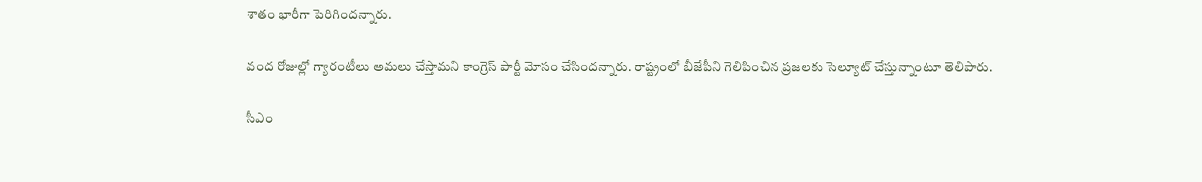శాతం భారీగా పెరిగిందన్నారు.

వంద రోజుల్లో గ్యారంటీలు అమలు చేస్తామని కాంగ్రెస్ పార్టీ మోసం చేసిందన్నారు. రాష్ట్రంలో బీజేపీని గెలిపించిన ప్రజలకు సెల్యూట్ చేస్తున్నాంటూ తెలిపారు.

సీఎం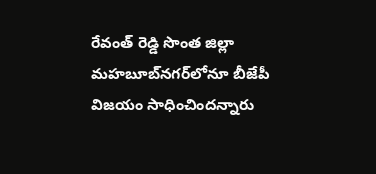రేవంత్ రెడ్డి సొంత జిల్లా మహబూబ్‌నగర్‌లోనూ బీజేపీ విజయం సాధించిందన్నారు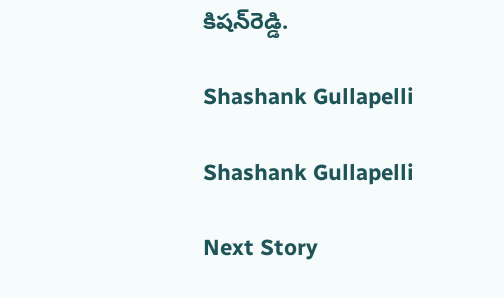కిషన్‌రెడ్డి.

Shashank Gullapelli

Shashank Gullapelli

Next Story